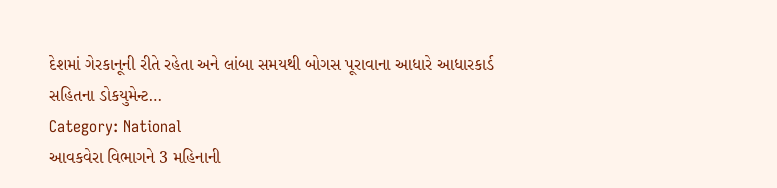દેશમાં ગેરકાનૂની રીતે રહેતા અને લાંબા સમયથી બોગસ પૂરાવાના આધારે આધારકાર્ડ સહિતના ડોકયુમેન્ટ…
Category: National
આવકવેરા વિભાગને 3 મહિનાની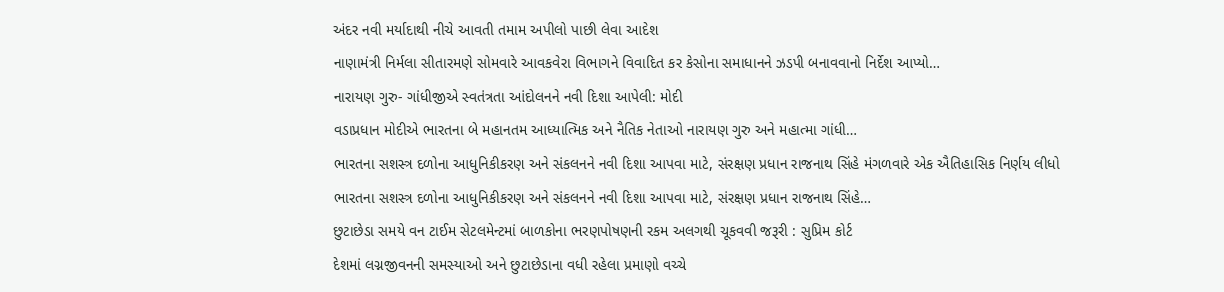અંદર નવી મર્યાદાથી નીચે આવતી તમામ અપીલો પાછી લેવા આદેશ
નાણામંત્રી નિર્મલા સીતારમણે સોમવારે આવકવેરા વિભાગને વિવાદિત કર કેસોના સમાધાનને ઝડપી બનાવવાનો નિર્દેશ આપ્યો…
નારાયણ ગુરુ- ગાંધીજીએ સ્વતંત્રતા આંદોલનને નવી દિશા આપેલી: મોદી
વડાપ્રધાન મોદીએ ભારતના બે મહાનતમ આધ્યાત્મિક અને નૈતિક નેતાઓ નારાયણ ગુરુ અને મહાત્મા ગાંધી…
ભારતના સશસ્ત્ર દળોના આધુનિકીકરણ અને સંકલનને નવી દિશા આપવા માટે, સંરક્ષણ પ્રધાન રાજનાથ સિંહે મંગળવારે એક ઐતિહાસિક નિર્ણય લીધો
ભારતના સશસ્ત્ર દળોના આધુનિકીકરણ અને સંકલનને નવી દિશા આપવા માટે, સંરક્ષણ પ્રધાન રાજનાથ સિંહે…
છુટાછેડા સમયે વન ટાઈમ સેટલમેન્ટમાં બાળકોના ભરણપોષણની રકમ અલગથી ચૂકવવી જરૂરી : સુપ્રિમ કોર્ટ
દેશમાં લગ્નજીવનની સમસ્યાઓ અને છુટાછેડાના વધી રહેલા પ્રમાણો વચ્ચે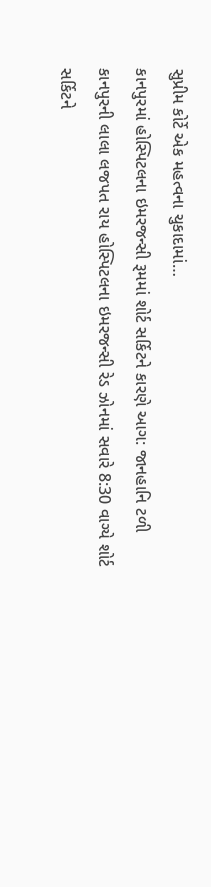સુપ્રીમ કોર્ટે એક મહત્વના ચુકાદામાં…
કાનપુરમાં હોસ્પિટલના ઇમરજન્સી રૂમમાં શોર્ટ સર્કિટને કારણે આગ: જાનહાનિ ટળી
કાનપુરની લાલા લજપત રાય હોસ્પિટલના ઇમરજન્સી રેડ ઝોનમાં સવારે 8:30 વાગ્યે શોર્ટ સર્કિટને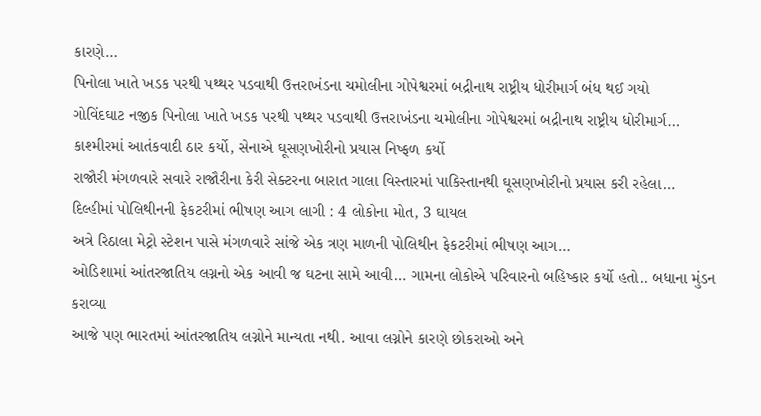કારણે…
પિનોલા ખાતે ખડક પરથી પથ્થર પડવાથી ઉત્તરાખંડના ચમોલીના ગોપેશ્વરમાં બદ્રીનાથ રાષ્ટ્રીય ધોરીમાર્ગ બંધ થઈ ગયો
ગોવિંદઘાટ નજીક પિનોલા ખાતે ખડક પરથી પથ્થર પડવાથી ઉત્તરાખંડના ચમોલીના ગોપેશ્વરમાં બદ્રીનાથ રાષ્ટ્રીય ધોરીમાર્ગ…
કાશ્મીરમાં આતંકવાદી ઠાર કર્યો, સેનાએ ઘૂસણખોરીનો પ્રયાસ નિષ્ફળ કર્યો
રાજૌરી મંગળવારે સવારે રાજૌરીના કેરી સેક્ટરના બારાત ગાલા વિસ્તારમાં પાકિસ્તાનથી ઘૂસણખોરીનો પ્રયાસ કરી રહેલા…
દિલ્હીમાં પોલિથીનની ફેકટરીમાં ભીષણ આગ લાગી : 4 લોકોના મોત, 3 ઘાયલ
અત્રે રિઠાલા મેટ્રો સ્ટેશન પાસે મંગળવારે સાંજે એક ત્રણ માળની પોલિથીન ફેકટરીમાં ભીષણ આગ…
ઓડિશામાં આંતરજાતિય લગ્નનો એક આવી જ ઘટના સામે આવી… ગામના લોકોએ પરિવારનો બહિષ્કાર કર્યો હતો.. બધાના મુંડન કરાવ્યા
આજે પણ ભારતમાં આંતરજાતિય લગ્નોને માન્યતા નથી. આવા લગ્નોને કારણે છોકરાઓ અને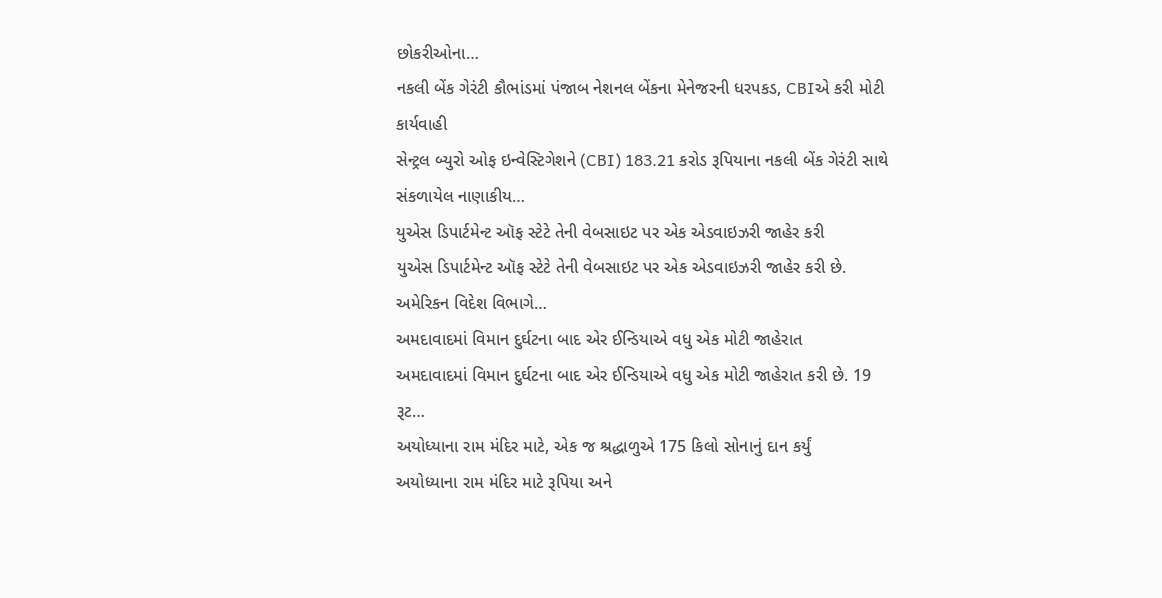છોકરીઓના…
નકલી બેંક ગેરંટી કૌભાંડમાં પંજાબ નેશનલ બેંકના મેનેજરની ધરપકડ, CBIએ કરી મોટી કાર્યવાહી
સેન્ટ્રલ બ્યુરો ઓફ ઇન્વેસ્ટિગેશને (CBI) 183.21 કરોડ રૂપિયાના નકલી બેંક ગેરંટી સાથે સંકળાયેલ નાણાકીય…
યુએસ ડિપાર્ટમેન્ટ ઑફ સ્ટેટે તેની વેબસાઇટ પર એક એડવાઇઝરી જાહેર કરી
યુએસ ડિપાર્ટમેન્ટ ઑફ સ્ટેટે તેની વેબસાઇટ પર એક એડવાઇઝરી જાહેર કરી છે. અમેરિકન વિદેશ વિભાગે…
અમદાવાદમાં વિમાન દુર્ઘટના બાદ એર ઈન્ડિયાએ વધુ એક મોટી જાહેરાત
અમદાવાદમાં વિમાન દુર્ઘટના બાદ એર ઈન્ડિયાએ વધુ એક મોટી જાહેરાત કરી છે. 19 રૂટ…
અયોધ્યાના રામ મંદિર માટે, એક જ શ્રદ્ધાળુએ 175 કિલો સોનાનું દાન કર્યું
અયોધ્યાના રામ મંદિર માટે રૂપિયા અને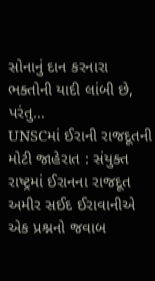સોનાનું દાન કરનારા ભક્તોની યાદી લાંબી છે, પરંતુ…
UNSCમાં ઈરાની રાજદૂતની મોટી જાહેરાત : સંયુક્ત રાષ્ટ્રમાં ઈરાનના રાજદૂત અમીર સઈદ ઈરાવાનીએ એક પ્રશ્નનો જવાબ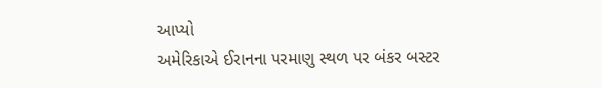આપ્યો
અમેરિકાએ ઈરાનના પરમાણુ સ્થળ પર બંકર બસ્ટર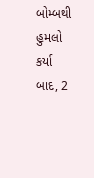બોમ્બથી હુમલો કર્યા બાદ, 2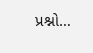પ્રશ્નો…